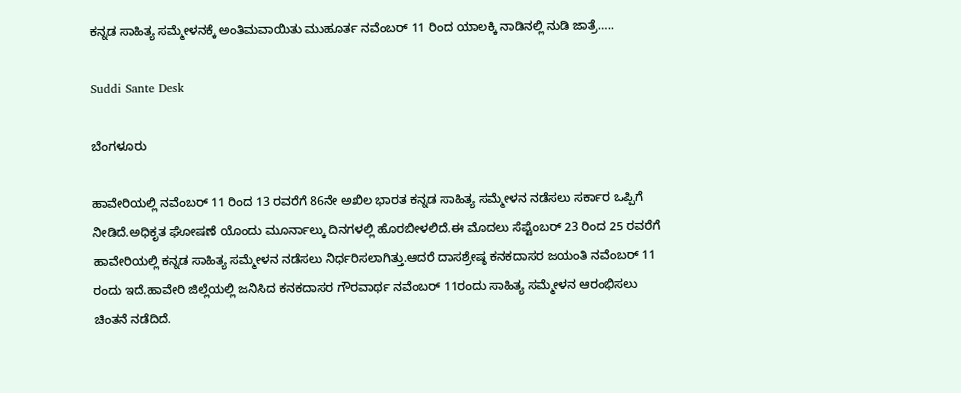ಕನ್ನಡ ಸಾಹಿತ್ಯ ಸಮ್ಮೇಳನಕ್ಕೆ ಅಂತಿಮವಾಯಿತು ಮುಹೂರ್ತ ನವೆಂಬರ್ 11 ರಿಂದ ಯಾಲಕ್ಕಿ ನಾಡಿನಲ್ಲಿ ನುಡಿ ಜಾತ್ರೆ…..

Suddi Sante Desk

ಬೆಂಗಳೂರು

ಹಾವೇರಿಯಲ್ಲಿ ನವೆಂಬರ್ 11 ರಿಂದ 13 ರವರೆಗೆ 86ನೇ ಅಖಿಲ ಭಾರತ ಕನ್ನಡ ಸಾಹಿತ್ಯ ಸಮ್ಮೇಳನ ನಡೆಸಲು ಸರ್ಕಾರ ಒಪ್ಪಿಗೆ ನೀಡಿದೆ.ಅಧಿಕೃತ ಘೋಷಣೆ ಯೊಂದು ಮೂರ್ನಾಲ್ಕು ದಿನಗಳಲ್ಲಿ ಹೊರಬೀಳಲಿದೆ.ಈ ಮೊದಲು ಸೆಪ್ಟೆಂಬರ್ 23 ರಿಂದ 25 ರವರೆಗೆ ಹಾವೇರಿಯಲ್ಲಿ ಕನ್ನಡ ಸಾಹಿತ್ಯ ಸಮ್ಮೇಳನ ನಡೆಸಲು ನಿರ್ಧರಿಸಲಾಗಿತ್ತು.ಆದರೆ ದಾಸಶ್ರೇಷ್ಠ ಕನಕದಾಸರ ಜಯಂತಿ ನವೆಂಬರ್ 11 ರಂದು ಇದೆ.ಹಾವೇರಿ ಜಿಲ್ಲೆಯಲ್ಲಿ ಜನಿಸಿದ ಕನಕದಾಸರ ಗೌರವಾರ್ಥ ನವೆಂಬರ್ 11ರಂದು ಸಾಹಿತ್ಯ ಸಮ್ಮೇಳನ ಆರಂಭಿಸಲು ಚಿಂತನೆ ನಡೆದಿದೆ.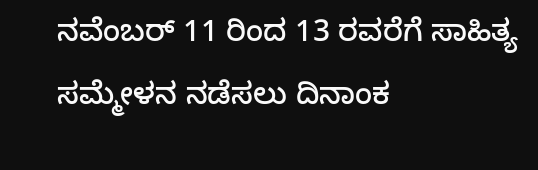ನವೆಂಬರ್ 11 ರಿಂದ 13 ರವರೆಗೆ ಸಾಹಿತ್ಯ ಸಮ್ಮೇಳನ ನಡೆಸಲು ದಿನಾಂಕ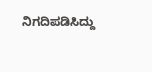ನಿಗದಿಪಡಿಸಿದ್ದು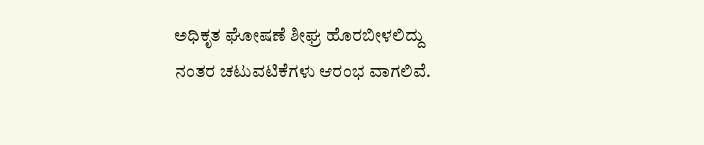ಅಧಿಕೃತ ಘೋಷಣೆ ಶೀಘ್ರ ಹೊರಬೀಳಲಿದ್ದು ನಂತರ ಚಟುವಟಿಕೆಗಳು ಆರಂಭ ವಾಗಲಿವೆ.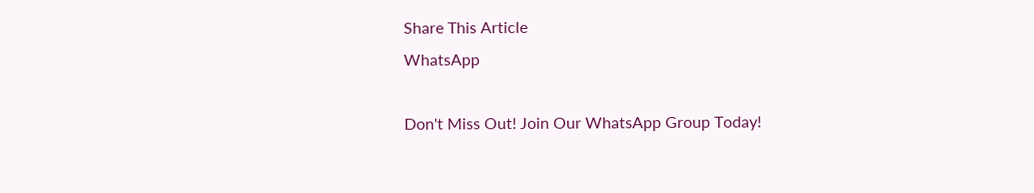Share This Article
WhatsApp

Don't Miss Out! Join Our WhatsApp Group Today!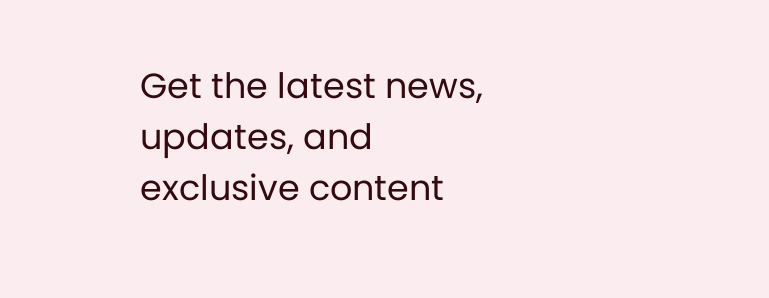Get the latest news, updates, and exclusive content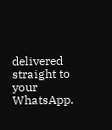delivered straight to your WhatsApp.